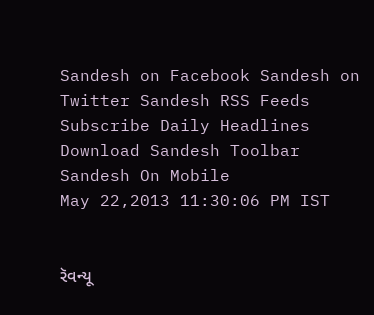Sandesh on Facebook Sandesh on Twitter Sandesh RSS Feeds Subscribe Daily Headlines Download Sandesh Toolbar Sandesh On Mobile
May 22,2013 11:30:06 PM IST


રૅવન્યૂ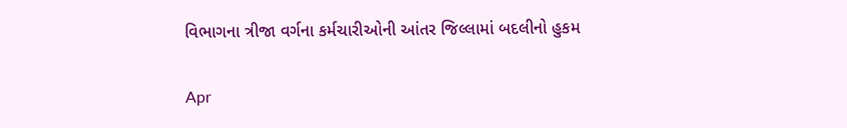વિભાગના ત્રીજા વર્ગના કર્મચારીઓની આંતર જિલ્લામાં બદલીનો હુકમ

Apr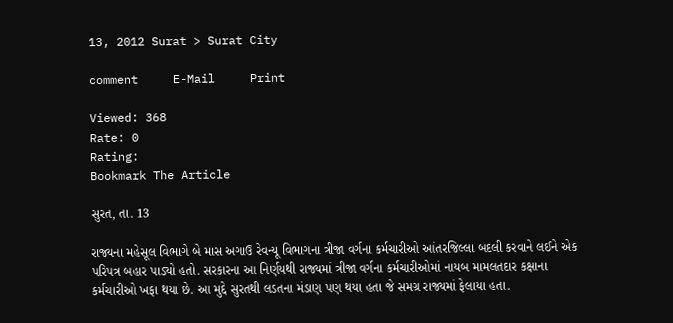13, 2012 Surat > Surat City

comment     E-Mail     Print

Viewed: 368
Rate: 0
Rating:
Bookmark The Article

સુરત, તા. 13

રાજ્યના મહેસૂલ વિભાગે બે માસ અગાઉ રેવન્યૂ વિભાગના ત્રીજા વર્ગના કર્મચારીઓ આંતરજિલ્લા બદલી કરવાને લઈને એક પરિપત્ર બહાર પાડ્યો હતો. સરકારના આ નિર્ણયથી રાજ્યમાં ત્રીજા વર્ગના કર્મચારીઓમાં નાયબ મામલતદાર કક્ષાના કર્મચારીઓ ખફા થયા છે. આ મુદ્દે સુરતથી લડતના મંડાણ પણ થયા હતા જે સમગ્ર રાજ્યમાં ફેલાયા હતા.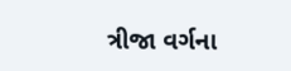ત્રીજા વર્ગના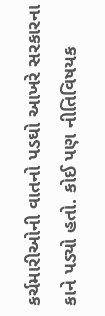કર્ચમારીઓની વાતનો પડઘો આખરે સરકારના કાને પડ્યો હતો. કોઈ પણ નીતિવિષયક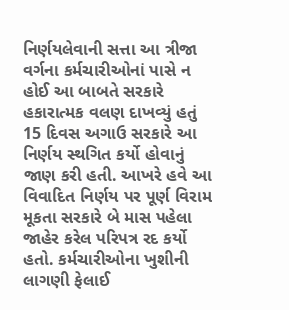નિર્ણયલેવાની સત્તા આ ત્રીજા વર્ગના કર્મચારીઓનાં પાસે ન હોઈ આ બાબતે સરકારે હકારાત્મક વલણ દાખવ્યું હતું 15 દિવસ અગાઉ સરકારે આ નિર્ણય સ્થગિત કર્યો હોવાનું જાણ કરી હતી. આખરે હવે આ વિવાદિત નિર્ણય પર પૂર્ણ વિરામ મૂકતા સરકારે બે માસ પહેલા જાહેર કરેલ પરિપત્ર રદ કર્યો હતો. કર્મચારીઓના ખુશીની લાગણી ફેલાઈ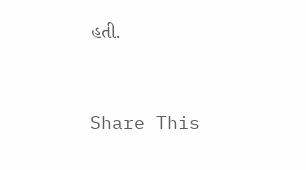હતી.


Share This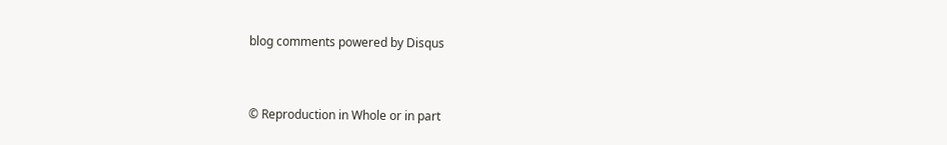blog comments powered by Disqus


© Reproduction in Whole or in part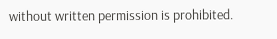without written permission is prohibited.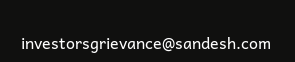investorsgrievance@sandesh.com